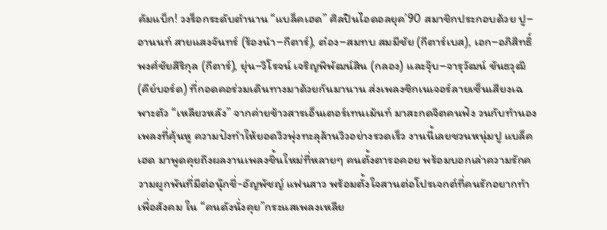คัมแบ็ก! วงร็อกระดับตำนาน “แบล็คเฮด” ศิลปินไอดอลยุค’90 สมาชิกประกอบด้วย ปู–อานนท์ สายแสงจันทร์ (ร้องนำ–กีตาร์), ต๋อง–สมทบ สมมีชัย (กีตาร์เบส), เอก–อภิสิทธิ์ พงศ์ชัยสิริกุล (กีตาร์), ยุ่น–วิโรจน์ เจริญพิพัฒน์สิน (กลอง) และจุ๊บ–จารุวัฒน์ ขันธวุฒิ (คีย์บอร์ด) ที่กอดคอร่วมเดินทางมาด้วยกันมานาน ส่งเพลงซิกเนเจอร์ลายเซ็นเสียงเฉพาะตัว “เหลียวหลัง” จากค่ายข้าวสารเอ็นเตอร์เทนเม้นท์ มาสะกดจิตคนฟัง วนกับทำนองเพลงที่คุ้นหู ความปังทำให้ยอดวิวพุ่งทะลุล้านวิวอย่างรวดเร็ว งานนี้เลยชวนหนุ่มปู แบล็คเฮด มาพูดคุยถึงผลงานเพลงชิ้นใหม่ที่หลายๆ คนตั้งตารอคอย พร้อมบอกเล่าความรักความผูกพันที่มีต่อนุ๊กชี่-อัญพัชญ์ แฟนสาว พร้อมตั้งใจสานต่อโปรเจกต์ที่คนรักอยากทำเพื่อสังคม ใน “คนดังนั่งคุย”กระแสเพลงเหลีย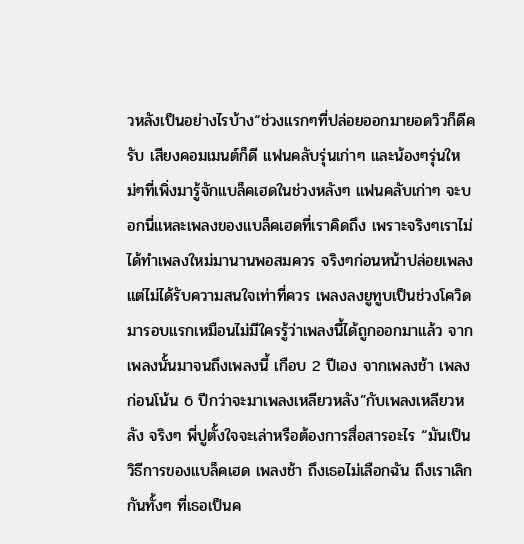วหลังเป็นอย่างไรบ้าง“ช่วงแรกๆที่ปล่อยออกมายอดวิวก็ดีครับ เสียงคอมเมนต์ก็ดี แฟนคลับรุ่นเก่าๆ และน้องๆรุ่นใหม่ๆที่เพิ่งมารู้จักแบล็คเฮดในช่วงหลังๆ แฟนคลับเก่าๆ จะบอกนี่แหละเพลงของแบล็คเฮดที่เราคิดถึง เพราะจริงๆเราไม่ได้ทำเพลงใหม่มานานพอสมควร จริงๆก่อนหน้าปล่อยเพลง แต่ไม่ได้รับความสนใจเท่าที่ควร เพลงลงยูทูบเป็นช่วงโควิดมารอบแรกเหมือนไม่มีใครรู้ว่าเพลงนี้ได้ถูกออกมาแล้ว จากเพลงนั้นมาจนถึงเพลงนี้ เกือบ 2 ปีเอง จากเพลงช้า เพลงก่อนโน้น 6 ปีกว่าจะมาเพลงเหลียวหลัง”กับเพลงเหลียวหลัง จริงๆ พี่ปูตั้งใจจะเล่าหรือต้องการสื่อสารอะไร “มันเป็นวิธีการของแบล็คเฮด เพลงช้า ถึงเธอไม่เลือกฉัน ถึงเราเลิกกันทั้งๆ ที่เธอเป็นค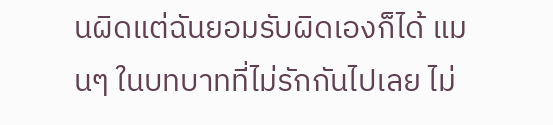นผิดแต่ฉันยอมรับผิดเองก็ได้ แมนๆ ในบทบาทที่ไม่รักกันไปเลย ไม่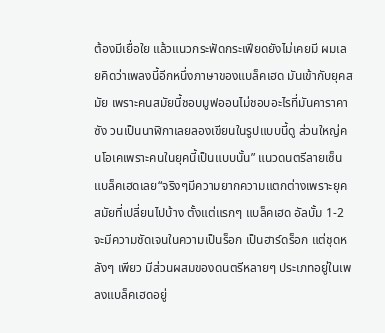ต้องมีเยื่อใย แล้วแนวกระฟัดกระเฟียดยังไม่เคยมี ผมเลยคิดว่าเพลงนี้อีกหนึ่งภาษาของแบล็คเฮด มันเข้ากับยุคสมัย เพราะคนสมัยนี้ชอบมูฟออนไม่ชอบอะไรที่มันคาราคาซัง วนเป็นนาฬิกาเลยลองเขียนในรูปแบบนี้ดู ส่วนใหญ่คนโอเคเพราะคนในยุคนี้เป็นแบบนั้น” แนวดนตรีลายเซ็นแบล็คเฮดเลย“จริงๆมีความยากความแตกต่างเพราะยุคสมัยที่เปลี่ยนไปบ้าง ตั้งแต่แรกๆ แบล็คเฮด อัลบั้ม 1-2 จะมีความชัดเจนในความเป็นร็อก เป็นฮาร์ดร็อก แต่ชุดหลังๆ เพียว มีส่วนผสมของดนตรีหลายๆ ประเภทอยู่ในเพลงแบล็คเฮดอยู่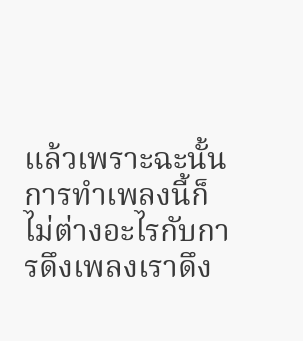แล้วเพราะฉะนั้น การทำเพลงนี้ก็ไม่ต่างอะไรกับการดึงเพลงเราดึง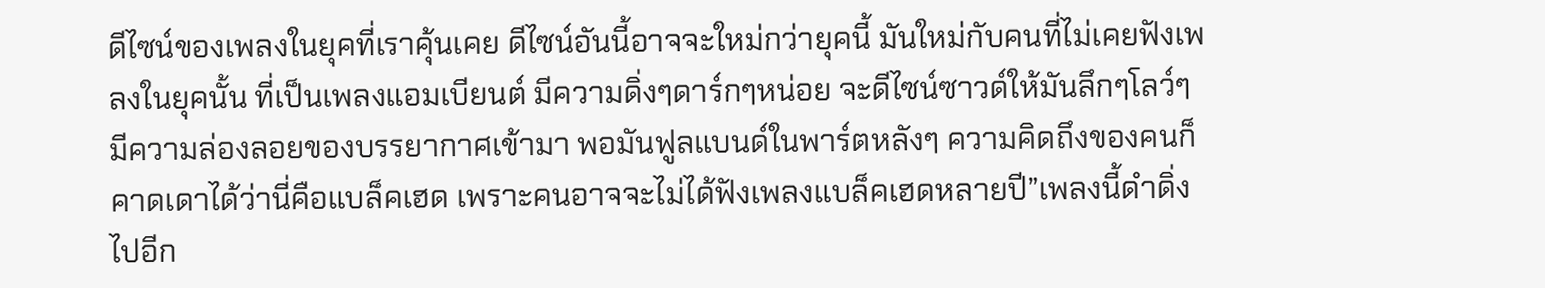ดีไซน์ของเพลงในยุคที่เราคุ้นเคย ดีไซน์อันนี้อาจจะใหม่กว่ายุคนี้ มันใหม่กับคนที่ไม่เคยฟังเพลงในยุคนั้น ที่เป็นเพลงแอมเบียนต์ มีความดิ่งๆดาร์กๆหน่อย จะดีไซน์ซาวด์ให้มันลึกๆโลว์ๆ มีความล่องลอยของบรรยากาศเข้ามา พอมันฟูลแบนด์ในพาร์ตหลังๆ ความคิดถึงของคนก็คาดเดาได้ว่านี่คือแบล็คเฮด เพราะคนอาจจะไม่ได้ฟังเพลงแบล็คเฮดหลายปี”เพลงนี้ดำดิ่งไปอีก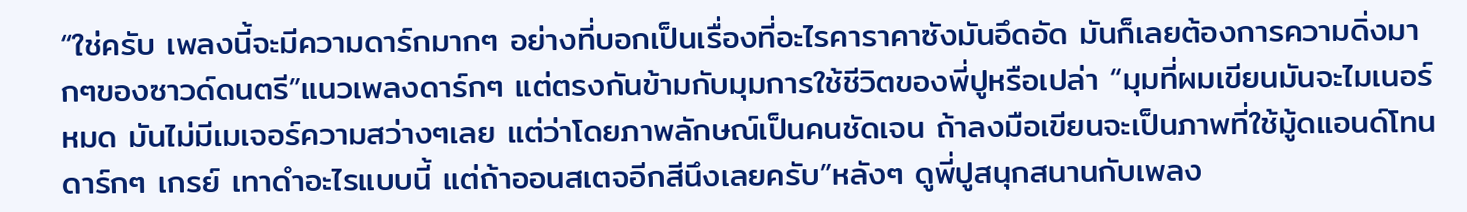“ใช่ครับ เพลงนี้จะมีความดาร์กมากๆ อย่างที่บอกเป็นเรื่องที่อะไรคาราคาซังมันอึดอัด มันก็เลยต้องการความดิ่งมากๆของซาวด์ดนตรี”แนวเพลงดาร์กๆ แต่ตรงกันข้ามกับมุมการใช้ชีวิตของพี่ปูหรือเปล่า “มุมที่ผมเขียนมันจะไมเนอร์หมด มันไม่มีเมเจอร์ความสว่างๆเลย แต่ว่าโดยภาพลักษณ์เป็นคนชัดเจน ถ้าลงมือเขียนจะเป็นภาพที่ใช้มู้ดแอนด์โทนดาร์กๆ เกรย์ เทาดำอะไรแบบนี้ แต่ถ้าออนสเตจอีกสีนึงเลยครับ”หลังๆ ดูพี่ปูสนุกสนานกับเพลง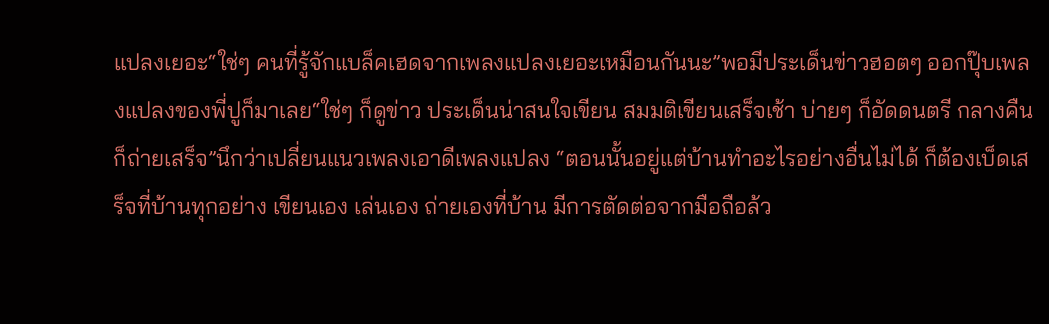แปลงเยอะ“ใช่ๆ คนที่รู้จักแบล็คเฮดจากเพลงแปลงเยอะเหมือนกันนะ”พอมีประเด็นข่าวฮอตๆ ออกปุ๊บเพลงแปลงของพี่ปูก็มาเลย“ใช่ๆ ก็ดูข่าว ประเด็นน่าสนใจเขียน สมมติเขียนเสร็จเช้า บ่ายๆ ก็อัดดนตรี กลางคืนก็ถ่ายเสร็จ”นึกว่าเปลี่ยนแนวเพลงเอาดีเพลงแปลง “ตอนนั้นอยู่แต่บ้านทำอะไรอย่างอื่นไม่ได้ ก็ต้องเบ็ดเสร็จที่บ้านทุกอย่าง เขียนเอง เล่นเอง ถ่ายเองที่บ้าน มีการตัดต่อจากมือถือล้ว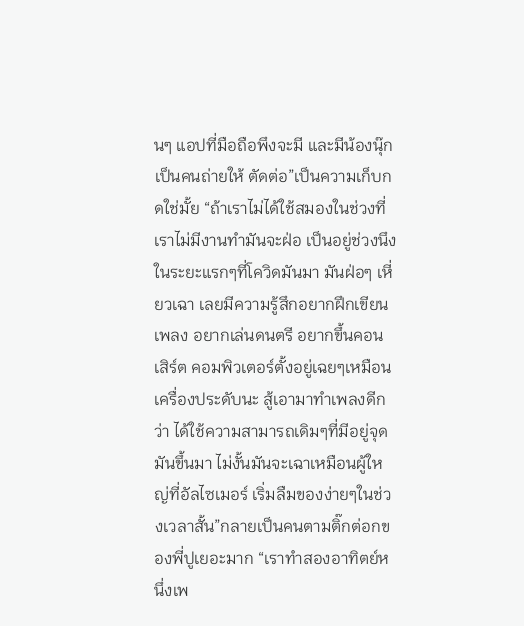นๆ แอปที่มือถือพึงจะมี และมีน้องนุ๊กเป็นคนถ่ายให้ ตัดต่อ”เป็นความเก็บกดใช่มั้ย “ถ้าเราไม่ได้ใช้สมองในช่วงที่เราไม่มีงานทำมันจะฝ่อ เป็นอยู่ช่วงนึงในระยะแรกๆที่โควิดมันมา มันฝ่อๆ เหี่ยวเฉา เลยมีความรู้สึกอยากฝึกเขียนเพลง อยากเล่นดนตรี อยากขึ้นคอนเสิร์ต คอมพิวเตอร์ตั้งอยู่เฉยๆเหมือนเครื่องประดับนะ สู้เอามาทำเพลงดีกว่า ได้ใช้ความสามารถเดิมๆที่มีอยู่จุดมันขึ้นมา ไม่งั้นมันจะเฉาเหมือนผู้ใหญ่ที่อัลไซเมอร์ เริ่มลืมของง่ายๆในช่วงเวลาสั้น”กลายเป็นคนตามติ๊กต่อกของพี่ปูเยอะมาก “เราทำสองอาทิตย์หนึ่งเพ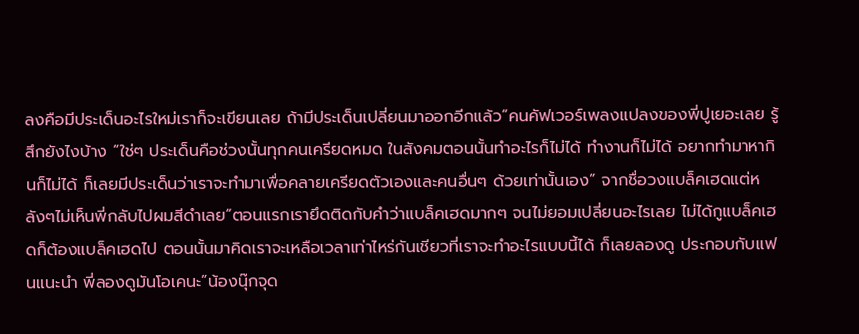ลงคือมีประเด็นอะไรใหม่เราก็จะเขียนเลย ถ้ามีประเด็นเปลี่ยนมาออกอีกแล้ว”คนคัฟเวอร์เพลงแปลงของพี่ปูเยอะเลย รู้สึกยังไงบ้าง “ใช่ๆ ประเด็นคือช่วงนั้นทุกคนเครียดหมด ในสังคมตอนนั้นทำอะไรก็ไม่ได้ ทำงานก็ไม่ได้ อยากทำมาหากินก็ไม่ได้ ก็เลยมีประเด็นว่าเราจะทำมาเพื่อคลายเครียดตัวเองและคนอื่นๆ ด้วยเท่านั้นเอง” จากชื่อวงแบล็คเฮดแต่หลังๆไม่เห็นพี่กลับไปผมสีดำเลย“ตอนแรกเรายึดติดกับคำว่าแบล็คเฮดมากๆ จนไม่ยอมเปลี่ยนอะไรเลย ไม่ได้กูแบล็คเฮดก็ต้องแบล็คเฮดไป ตอนนั้นมาคิดเราจะเหลือเวลาเท่าไหร่กันเชียวที่เราจะทำอะไรแบบนี้ได้ ก็เลยลองดู ประกอบกับแฟนแนะนำ พี่ลองดูมันโอเคนะ”น้องนุ๊กจุด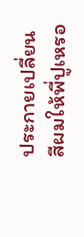ประกายเปลี่ยนสีผมให้พี่ปูเหรอ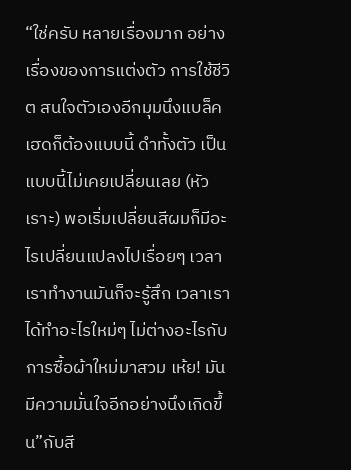“ใช่ครับ หลายเรื่องมาก อย่างเรื่องของการแต่งตัว การใช้ชีวิต สนใจตัวเองอีกมุมนึงแบล็คเฮดก็ต้องแบบนี้ ดำทั้งตัว เป็นแบบนี้ไม่เคยเปลี่ยนเลย (หัวเราะ) พอเริ่มเปลี่ยนสีผมก็มีอะไรเปลี่ยนแปลงไปเรื่อยๆ เวลาเราทำงานมันก็จะรู้สึก เวลาเราได้ทำอะไรใหม่ๆ ไม่ต่างอะไรกับการซื้อผ้าใหม่มาสวม เห้ย! มันมีความมั่นใจอีกอย่างนึงเกิดขึ้น”กับสี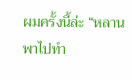ผมครั้งนี้ล่ะ “หลานพาไปทำ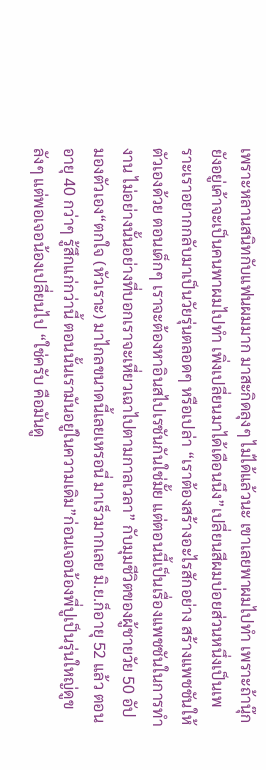เพราะหลานสนิทกับแฟนผมมาก มาสะกิดลุงๆ ไม่ได้แล้วนะ เขาเลยพาผมไปทำ เพราะถ้านุ๊กยังอยู่เค้าจะเป็นคนพาผมไปทำ เพิ่งเปลี่ยนมาได้เดือนนึง”เปลี่ยนสีผมบ่อยส่วนหนึ่งเป็นเพราะเราอยากกลับมาเป็นวัยรุ่นตลอดๆ หรือเปล่า “เราต้องสร้างอะไรสักอย่าง สร้างแพชชันให้ตัวเองด้วย ตอนเด็กๆ เราจะต้องหาอินสไปเรชันกันใช่มั้ย แต่ตอนนี้เป็นเรื่องแพชชันในการทำงาน ไม่อย่างนั้นอย่างที่บอกเราจะเหี่ยวเฉาไปตามกาลเวลา” กับมุมชีวิตของผู้ชายวัย 50 อัป มองตัวเอง“ตกใจ (หัวเราะ) มาไกลขนาดนี้เลยเหรอนี่ มาเร็วมากเลย มิ.ย.ก็อายุ 52 แล้ว ตอนอายุ 40 กว่าๆ รู้สึกแก่กว่านี้ ตอนนั้นเรามันอยู่ในความเดิม”ก่อนเจอน้องพี่ปูเป็นรุ่นใหญ่ดูขลังๆ แต่พอเจอน้องเปลี่ยนไป “ใช่ครับ คือมันดู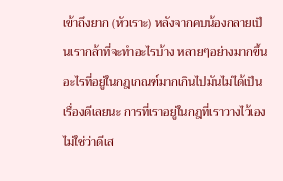เข้าถึงยาก (หัวเราะ) หลังจากคบน้องกลายเป็นเรากล้าที่จะทำอะไรบ้าง หลายๆอย่างมากขึ้น อะไรที่อยู่ในกฎเกณฑ์มากเกินไปมันไม่ได้เป็นเรื่องดีเลยนะ การที่เราอยู่ในกฎที่เราวางไว้เองไม่ใช่ว่าดีเส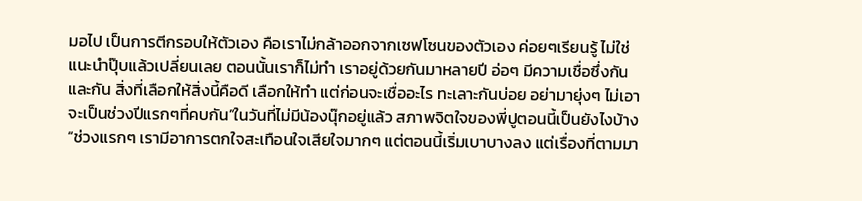มอไป เป็นการตีกรอบให้ตัวเอง คือเราไม่กล้าออกจากเซฟโซนของตัวเอง ค่อยๆเรียนรู้ ไม่ใช่แนะนำปุ๊บแล้วเปลี่ยนเลย ตอนนั้นเราก็ไม่ทำ เราอยู่ด้วยกันมาหลายปี อ่อๆ มีความเชื่อซึ่งกันและกัน สิ่งที่เลือกให้สิ่งนี้คือดี เลือกให้ทำ แต่ก่อนจะเชื่ออะไร ทะเลาะกันบ่อย อย่ามายุ่งๆ ไม่เอา จะเป็นช่วงปีแรกๆที่คบกัน”ในวันที่ไม่มีน้องนุ๊กอยู่แล้ว สภาพจิตใจของพี่ปูตอนนี้เป็นยังไงบ้าง“ช่วงแรกๆ เรามีอาการตกใจสะเทือนใจเสียใจมากๆ แต่ตอนนี้เริ่มเบาบางลง แต่เรื่องที่ตามมา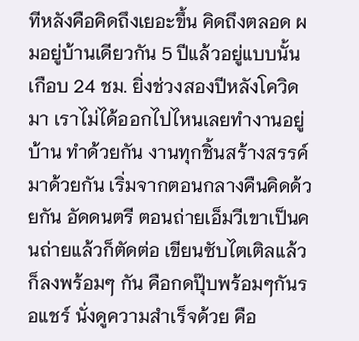ทีหลังคือคิดถึงเยอะขึ้น คิดถึงตลอด ผมอยู่บ้านเดียวกัน 5 ปีแล้วอยู่แบบนั้นเกือบ 24 ชม. ยิ่งช่วงสองปีหลังโควิดมา เราไม่ได้ออกไปไหนเลยทำงานอยู่บ้าน ทำด้วยกัน งานทุกชิ้นสร้างสรรค์มาด้วยกัน เริ่มจากตอนกลางคืนคิดด้วยกัน อัดดนตรี ตอนถ่ายเอ็มวีเขาเป็นคนถ่ายแล้วก็ตัดต่อ เขียนซับไตเติลแล้วก็ลงพร้อมๆ กัน คือกดปุ๊บพร้อมๆกันรอแชร์ นั่งดูความสำเร็จด้วย คือ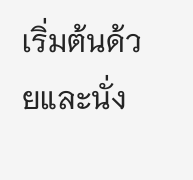เริ่มต้นด้วยและนั่ง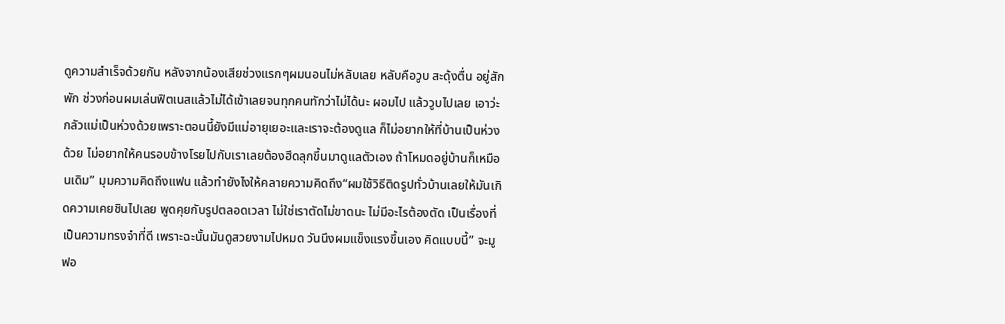ดูความสำเร็จด้วยกัน หลังจากน้องเสียช่วงแรกๆผมนอนไม่หลับเลย หลับคือวูบ สะดุ้งตื่น อยู่สักพัก ช่วงก่อนผมเล่นฟิตเนสแล้วไม่ได้เข้าเลยจนทุกคนทักว่าไม่ได้นะ ผอมไป แล้ววูบไปเลย เอาว่ะ กลัวแม่เป็นห่วงด้วยเพราะตอนนี้ยังมีแม่อายุเยอะและเราจะต้องดูแล ก็ไม่อยากให้ที่บ้านเป็นห่วงด้วย ไม่อยากให้คนรอบข้างโรยไปกับเราเลยต้องฮึดลุกขึ้นมาดูแลตัวเอง ถ้าโหมดอยู่บ้านก็เหมือนเดิม” มุมความคิดถึงแฟน แล้วทำยังไงให้คลายความคิดถึง“ผมใช้วิธีติดรูปทั่วบ้านเลยให้มันเกิดความเคยชินไปเลย พูดคุยกับรูปตลอดเวลา ไม่ใช่เราตัดไม่ขาดนะ ไม่มีอะไรต้องตัด เป็นเรื่องที่เป็นความทรงจำที่ดี เพราะฉะนั้นมันดูสวยงามไปหมด วันนึงผมแข็งแรงขึ้นเอง คิดแบบนี้” จะมูฟอ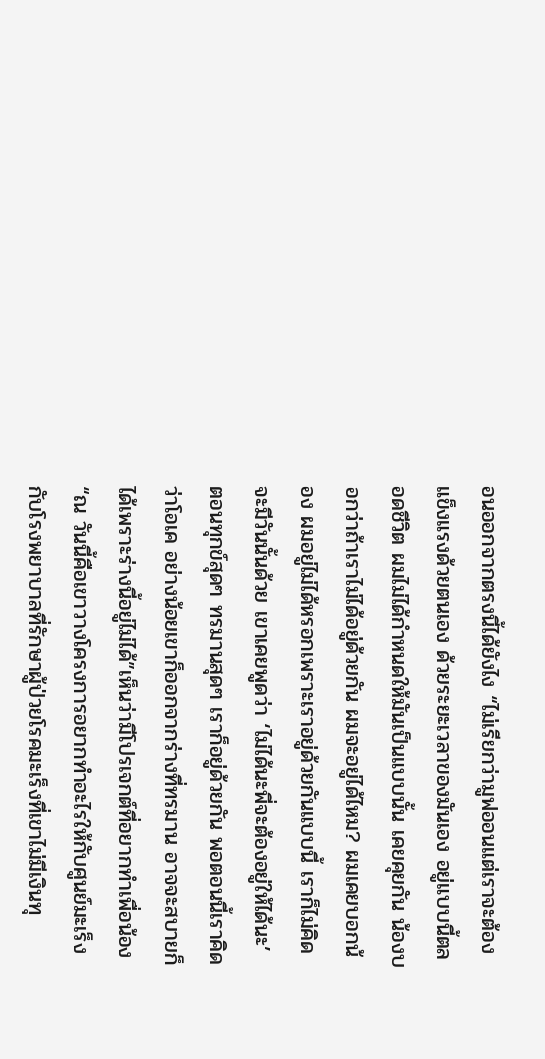อนออกจากตรงนี้ได้ยังไง “ไม่เรียกว่ามูฟออนแต่เราจะต้องแข็งแรงด้วยตนเอง ด้วยระยะเวลาของมันเอง อยู่แบบนี้ตลอดชีวิต ผมไม่ได้กำหนดให้มันเป็นแบบนั้น เคยคุยกัน น้องบอกว่าถ้าเราไม่ได้อยู่ด้วยกัน ผมจะอยู่ได้ไหม? ผมเคยบอกน้อง ผมอยู่ไม่ได้หรอกเพราะเราอยู่ด้วยกันแบบนี้ เราก็ไม่คิดจะมีวันนั้นด้วย เขาเคยพูดว่า ‘ไม่ได้นะพี่จะต้องอยู่ให้ได้นะ’ ตอนทุกข์สุดๆ ทรมานสุดๆ เราก็อยู่ด้วยกัน พอตอนนี้เราคิดว่าโอเค อย่างน้อยเขาก็ออกจากร่างที่ทรมาน อาจจะสบายก็ได้เพราะร่างนี้อยู่ไม่ได้”เห็นว่ามีโปรเจกต์ที่อยากทำเพื่อน้อง“ณ วันนี้คือเขาวางโครงการอยากทำอะไรให้กับศูนย์มะเร็งกับโรงพยาบาลที่รักษาผู้ป่วยโรคมะเร็งที่เขาไม่มีเงินทุ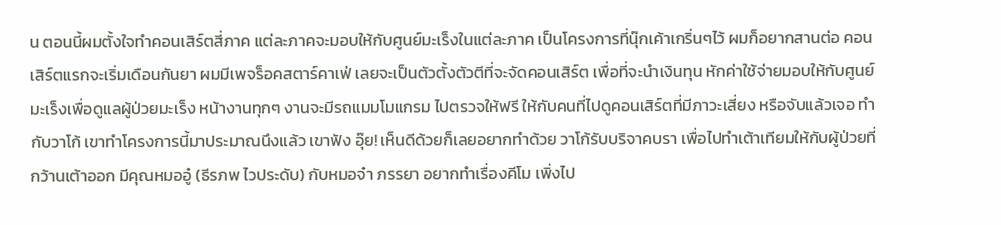น ตอนนี้ผมตั้งใจทำคอนเสิร์ตสี่ภาค แต่ละภาคจะมอบให้กับศูนย์มะเร็งในแต่ละภาค เป็นโครงการที่นุ๊กเค้าเกริ่นๆไว้ ผมก็อยากสานต่อ คอนเสิร์ตแรกจะเริ่มเดือนกันยา ผมมีเพจร็อคสตาร์คาเฟ่ เลยจะเป็นตัวตั้งตัวตีที่จะจัดคอนเสิร์ต เพื่อที่จะนำเงินทุน หักค่าใช้จ่ายมอบให้กับศูนย์มะเร็งเพื่อดูแลผู้ป่วยมะเร็ง หน้างานทุกๆ งานจะมีรถแมมโมแกรม ไปตรวจให้ฟรี ให้กับคนที่ไปดูคอนเสิร์ตที่มีภาวะเสี่ยง หรือจับแล้วเจอ ทำกับวาโก้ เขาทำโครงการนี้มาประมาณนึงแล้ว เขาฟัง อุ๊ย! เห็นดีด้วยก็เลยอยากทำด้วย วาโก้รับบริจาคบรา เพื่อไปทำเต้าเทียมให้กับผู้ป่วยที่กว้านเต้าออก มีคุณหมออู๋ (ธีรภพ ไวประดับ) กับหมอจ๋า ภรรยา อยากทำเรื่องคีโม เพิ่งไป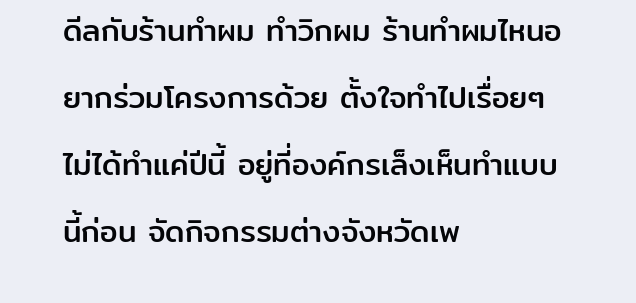ดีลกับร้านทำผม ทำวิกผม ร้านทำผมไหนอยากร่วมโครงการด้วย ตั้งใจทำไปเรื่อยๆ ไม่ได้ทำแค่ปีนี้ อยู่ที่องค์กรเล็งเห็นทำแบบนี้ก่อน จัดกิจกรรมต่างจังหวัดเพ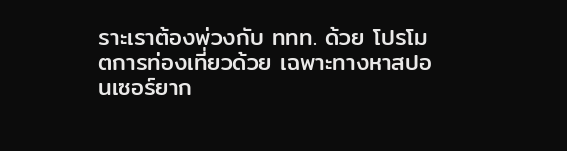ราะเราต้องพ่วงกับ ททท. ด้วย โปรโมตการท่องเที่ยวด้วย เฉพาะทางหาสปอนเซอร์ยาก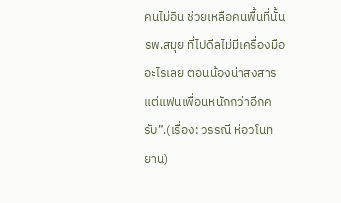คนไม่อิน ช่วยเหลือคนพื้นที่นั้น รพ.สมุย ที่ไปดีลไม่มีเครื่องมืออะไรเลย ตอนน้องน่าสงสาร แต่แฟนเพื่อนหนักกว่าอีกครับ”.(เรื่อง: วรรณี ห่อวโนทยาน)